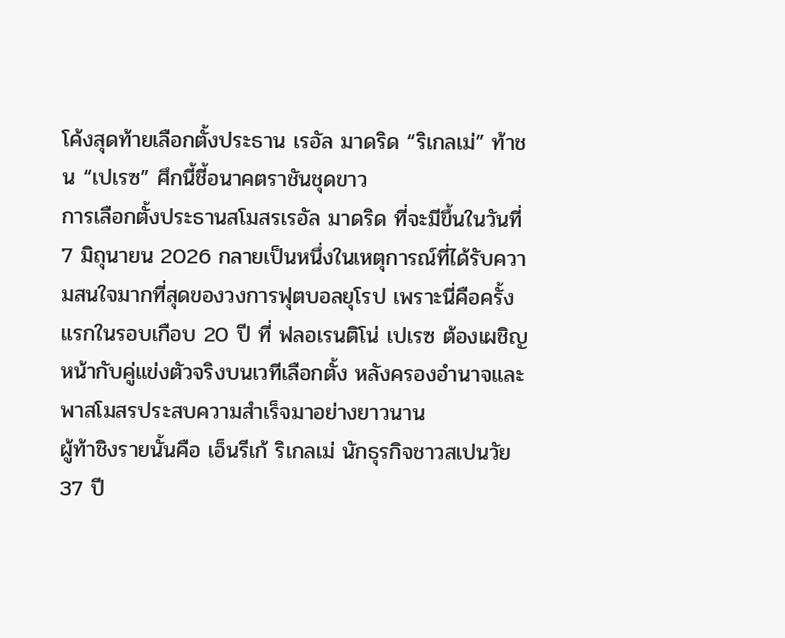โค้งสุดท้ายเลือกตั้งประธาน เรอัล มาดริด “ริเกลเม่” ท้าชน “เปเรซ” ศึกนี้ชี้อนาคตราชันชุดขาว
การเลือกตั้งประธานสโมสรเรอัล มาดริด ที่จะมีขึ้นในวันที่ 7 มิถุนายน 2026 กลายเป็นหนึ่งในเหตุการณ์ที่ได้รับความสนใจมากที่สุดของวงการฟุตบอลยุโรป เพราะนี่คือครั้งแรกในรอบเกือบ 20 ปี ที่ ฟลอเรนติโน่ เปเรซ ต้องเผชิญหน้ากับคู่แข่งตัวจริงบนเวทีเลือกตั้ง หลังครองอำนาจและพาสโมสรประสบความสำเร็จมาอย่างยาวนาน
ผู้ท้าชิงรายนั้นคือ เอ็นรีเก้ ริเกลเม่ นักธุรกิจชาวสเปนวัย 37 ปี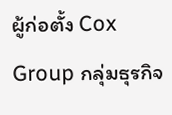ผู้ก่อตั้ง Cox Group กลุ่มธุรกิจ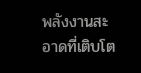พลังงานสะอาดที่เติบโต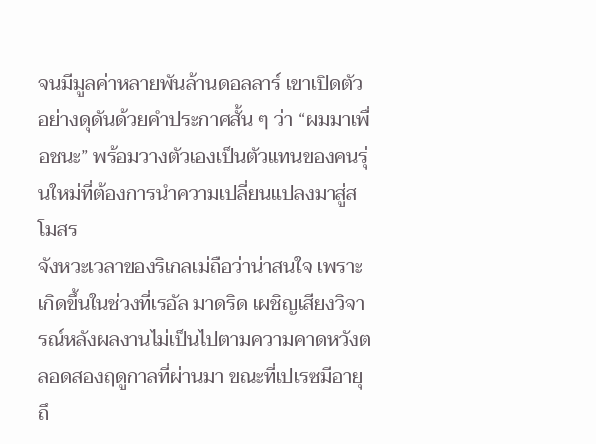จนมีมูลค่าหลายพันล้านดอลลาร์ เขาเปิดตัวอย่างดุดันด้วยคำประกาศสั้น ๆ ว่า “ผมมาเพื่อชนะ” พร้อมวางตัวเองเป็นตัวแทนของคนรุ่นใหม่ที่ต้องการนำความเปลี่ยนแปลงมาสู่สโมสร
จังหวะเวลาของริเกลเม่ถือว่าน่าสนใจ เพราะเกิดขึ้นในช่วงที่เรอัล มาดริด เผชิญเสียงวิจารณ์หลังผลงานไม่เป็นไปตามความคาดหวังตลอดสองฤดูกาลที่ผ่านมา ขณะที่เปเรซมีอายุถึ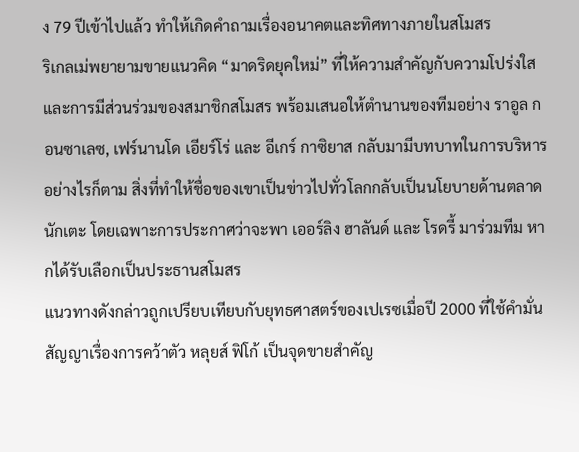ง 79 ปีเข้าไปแล้ว ทำให้เกิดคำถามเรื่องอนาคตและทิศทางภายในสโมสร
ริเกลเม่พยายามขายแนวคิด “มาดริดยุคใหม่” ที่ให้ความสำคัญกับความโปร่งใสและการมีส่วนร่วมของสมาชิกสโมสร พร้อมเสนอให้ตำนานของทีมอย่าง ราอูล กอนซาเลซ, เฟร์นานโด เอียร์โร่ และ อีเกร์ กาซิยาส กลับมามีบทบาทในการบริหาร
อย่างไรก็ตาม สิ่งที่ทำให้ชื่อของเขาเป็นข่าวไปทั่วโลกกลับเป็นนโยบายด้านตลาดนักเตะ โดยเฉพาะการประกาศว่าจะพา เออร์ลิง ฮาลันด์ และ โรดรี้ มาร่วมทีม หากได้รับเลือกเป็นประธานสโมสร
แนวทางดังกล่าวถูกเปรียบเทียบกับยุทธศาสตร์ของเปเรซเมื่อปี 2000 ที่ใช้คำมั่นสัญญาเรื่องการคว้าตัว หลุยส์ ฟิโก้ เป็นจุดขายสำคัญ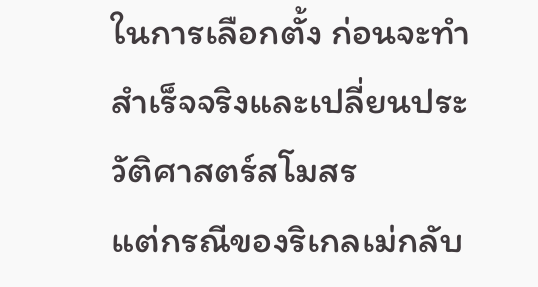ในการเลือกตั้ง ก่อนจะทำสำเร็จจริงและเปลี่ยนประวัติศาสตร์สโมสร
แต่กรณีของริเกลเม่กลับ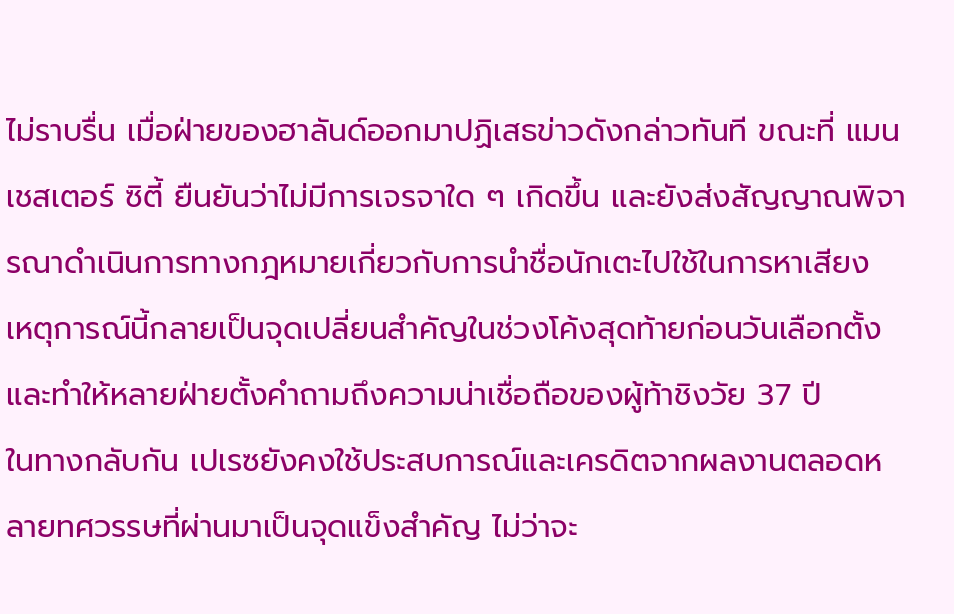ไม่ราบรื่น เมื่อฝ่ายของฮาลันด์ออกมาปฏิเสธข่าวดังกล่าวทันที ขณะที่ แมนเชสเตอร์ ซิตี้ ยืนยันว่าไม่มีการเจรจาใด ๆ เกิดขึ้น และยังส่งสัญญาณพิจารณาดำเนินการทางกฎหมายเกี่ยวกับการนำชื่อนักเตะไปใช้ในการหาเสียง
เหตุการณ์นี้กลายเป็นจุดเปลี่ยนสำคัญในช่วงโค้งสุดท้ายก่อนวันเลือกตั้ง และทำให้หลายฝ่ายตั้งคำถามถึงความน่าเชื่อถือของผู้ท้าชิงวัย 37 ปี
ในทางกลับกัน เปเรซยังคงใช้ประสบการณ์และเครดิตจากผลงานตลอดหลายทศวรรษที่ผ่านมาเป็นจุดแข็งสำคัญ ไม่ว่าจะ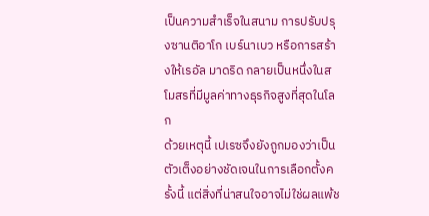เป็นความสำเร็จในสนาม การปรับปรุงซานติอาโก เบร์นาเบว หรือการสร้างให้เรอัล มาดริด กลายเป็นหนึ่งในสโมสรที่มีมูลค่าทางธุรกิจสูงที่สุดในโลก
ด้วยเหตุนี้ เปเรซจึงยังถูกมองว่าเป็นตัวเต็งอย่างชัดเจนในการเลือกตั้งครั้งนี้ แต่สิ่งที่น่าสนใจอาจไม่ใช่ผลแพ้ช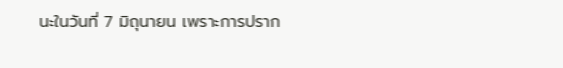นะในวันที่ 7 มิถุนายน เพราะการปราก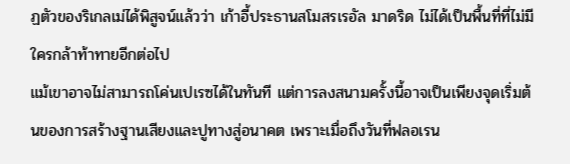ฏตัวของริเกลเม่ได้พิสูจน์แล้วว่า เก้าอี้ประธานสโมสรเรอัล มาดริด ไม่ได้เป็นพื้นที่ที่ไม่มีใครกล้าท้าทายอีกต่อไป
แม้เขาอาจไม่สามารถโค่นเปเรซได้ในทันที แต่การลงสนามครั้งนี้อาจเป็นเพียงจุดเริ่มต้นของการสร้างฐานเสียงและปูทางสู่อนาคต เพราะเมื่อถึงวันที่ฟลอเรน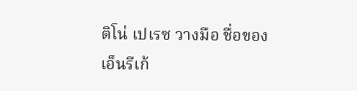ติโน่ เปเรซ วางมือ ชื่อของ เอ็นรีเก้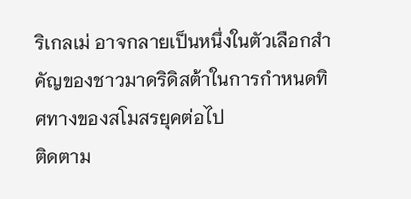ริเกลเม่ อาจกลายเป็นหนึ่งในตัวเลือกสำคัญของชาวมาดริดิสต้าในการกำหนดทิศทางของสโมสรยุคต่อไป
ติดตาม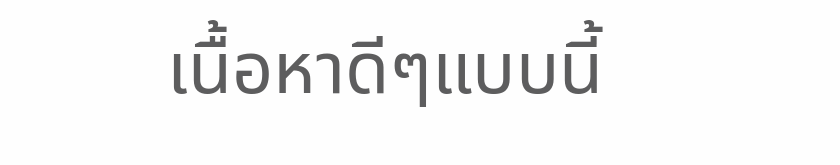เนื้อหาดีๆแบบนี้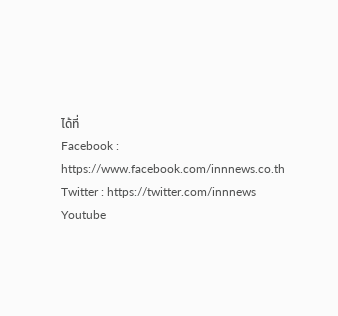ได้ที่
Facebook : https://www.facebook.com/innnews.co.th
Twitter : https://twitter.com/innnews
Youtube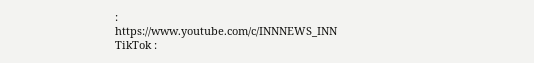: https://www.youtube.com/c/INNNEWS_INN
TikTok :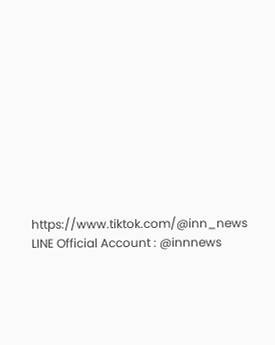https://www.tiktok.com/@inn_news
LINE Official Account : @innnews